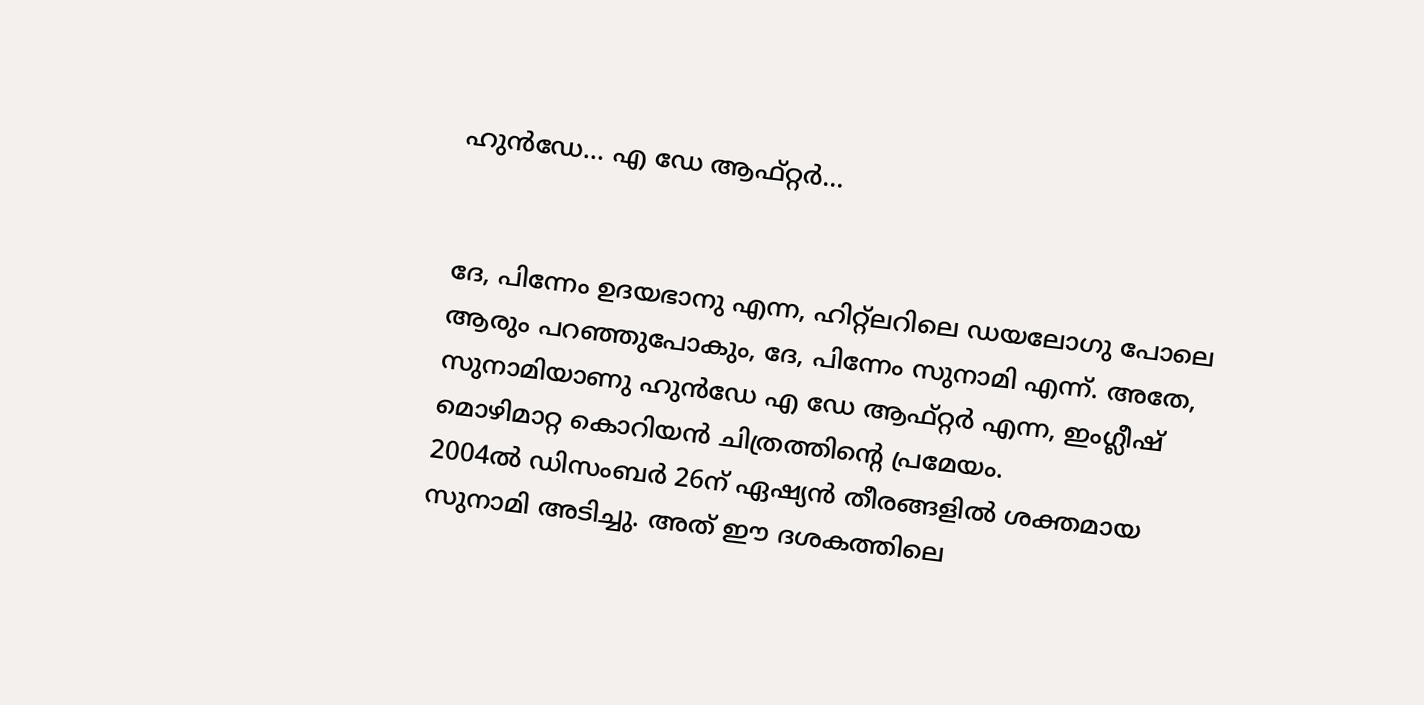ഹുന്‍ഡേ… എ ഡേ ആഫ്‌റ്റര്‍…


ദേ, പിന്നേം ഉദയഭാനു എന്ന, ഹിറ്റ്‌ലറിലെ ഡയലോഗു പോലെ ആരും പറഞ്ഞുപോകും, ദേ, പിന്നേം സുനാമി എന്ന്‌. അതേ, സുനാമിയാണു ഹുന്‍ഡേ എ ഡേ ആഫ്‌റ്റര്‍ എന്ന, ഇംഗ്ലീഷ്‌ മൊഴിമാറ്റ കൊറിയന്‍ ചിത്രത്തിന്റെ പ്രമേയം.
2004ല്‍ ഡിസംബര്‍ 26ന്‌ ഏഷ്യന്‍ തീരങ്ങളില്‍ ശക്തമായ സുനാമി അടിച്ചു. അത്‌ ഈ ദശകത്തിലെ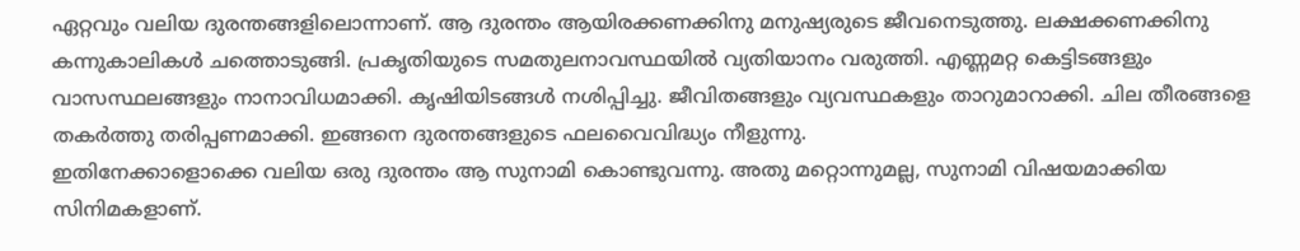ഏറ്റവും വലിയ ദുരന്തങ്ങളിലൊന്നാണ്‌. ആ ദുരന്തം ആയിരക്കണക്കിനു മനുഷ്യരുടെ ജീവനെടുത്തു. ലക്ഷക്കണക്കിനു കന്നുകാലികള്‍ ചത്തൊടുങ്ങി. പ്രകൃതിയുടെ സമതുലനാവസ്ഥയില്‍ വ്യതിയാനം വരുത്തി. എണ്ണമറ്റ കെട്ടിടങ്ങളും വാസസ്ഥലങ്ങളും നാനാവിധമാക്കി. കൃഷിയിടങ്ങള്‍ നശിപ്പിച്ചു. ജീവിതങ്ങളും വ്യവസ്ഥകളും താറുമാറാക്കി. ചില തീരങ്ങളെ തകര്‍ത്തു തരിപ്പണമാക്കി. ഇങ്ങനെ ദുരന്തങ്ങളുടെ ഫലവൈവിദ്ധ്യം നീളുന്നു.
ഇതിനേക്കാളൊക്കെ വലിയ ഒരു ദുരന്തം ആ സുനാമി കൊണ്ടുവന്നു. അതു മറ്റൊന്നുമല്ല, സുനാമി വിഷയമാക്കിയ സിനിമകളാണ്‌.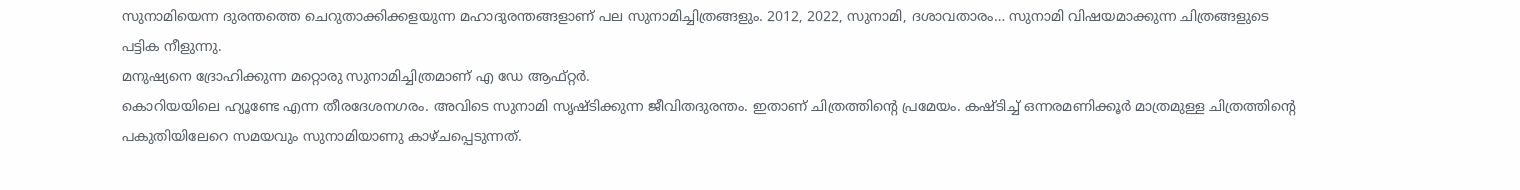സുനാമിയെന്ന ദുരന്തത്തെ ചെറുതാക്കിക്കളയുന്ന മഹാദുരന്തങ്ങളാണ്‌ പല സുനാമിച്ചിത്രങ്ങളും. 2012, 2022, സുനാമി, ദശാവതാരം… സുനാമി വിഷയമാക്കുന്ന ചിത്രങ്ങളുടെ പട്ടിക നീളുന്നു.
മനുഷ്യനെ ദ്രോഹിക്കുന്ന മറ്റൊരു സുനാമിച്ചിത്രമാണ്‌ എ ഡേ ആഫ്‌റ്റര്‍.
കൊറിയയിലെ ഹ്യൂണ്ടേ എന്ന തീരദേശനഗരം. അവിടെ സുനാമി സൃഷ്‌ടിക്കുന്ന ജീവിതദുരന്തം. ഇതാണ്‌ ചിത്രത്തിന്റെ പ്രമേയം. കഷ്‌ടിച്ച്‌ ഒന്നരമണിക്കൂര്‍ മാത്രമുള്ള ചിത്രത്തിന്റെ പകുതിയിലേറെ സമയവും സുനാമിയാണു കാഴ്‌ചപ്പെടുന്നത്‌.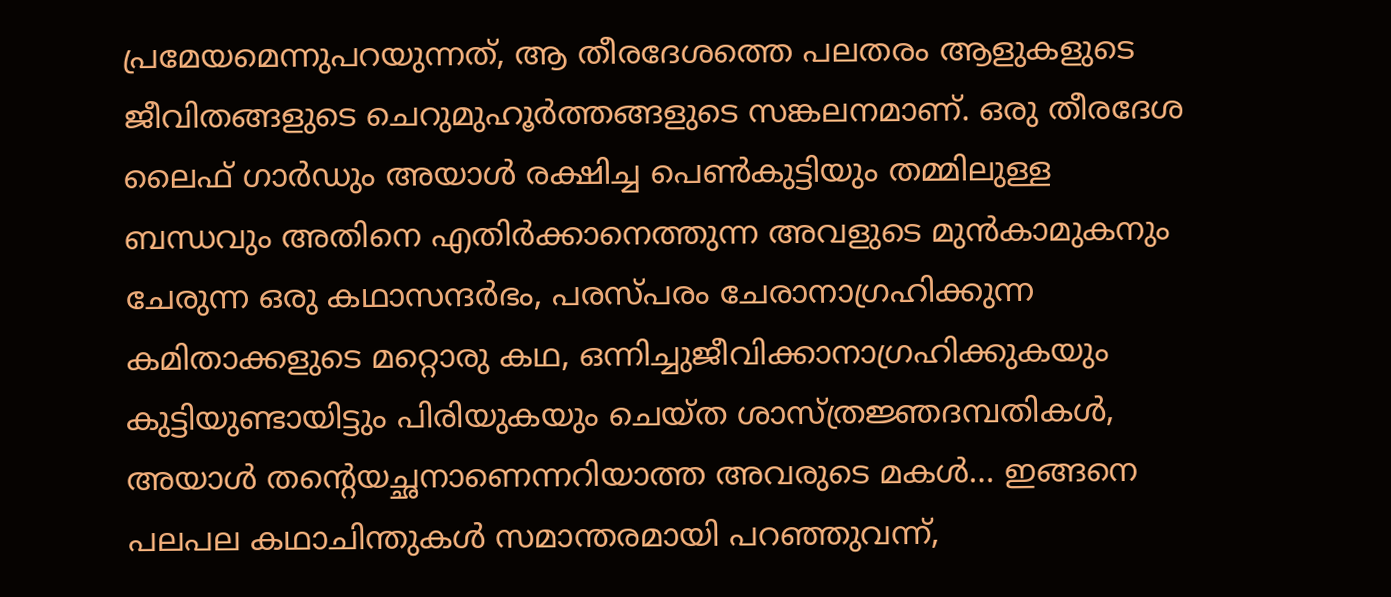പ്രമേയമെന്നുപറയുന്നത്‌, ആ തീരദേശത്തെ പലതരം ആളുകളുടെ ജീവിതങ്ങളുടെ ചെറുമുഹൂര്‍ത്തങ്ങളുടെ സങ്കലനമാണ്‌. ഒരു തീരദേശ ലൈഫ്‌ ഗാര്‍ഡും അയാള്‍ രക്ഷിച്ച പെണ്‍കുട്ടിയും തമ്മിലുള്ള ബന്ധവും അതിനെ എതിര്‍ക്കാനെത്തുന്ന അവളുടെ മുന്‍കാമുകനും ചേരുന്ന ഒരു കഥാസന്ദര്‍ഭം, പരസ്‌പരം ചേരാനാഗ്രഹിക്കുന്ന കമിതാക്കളുടെ മറ്റൊരു കഥ, ഒന്നിച്ചുജീവിക്കാനാഗ്രഹിക്കുകയും കുട്ടിയുണ്ടായിട്ടും പിരിയുകയും ചെയ്‌ത ശാസ്‌ത്രജ്ഞദമ്പതികള്‍, അയാള്‍ തന്റെയച്ഛനാണെന്നറിയാത്ത അവരുടെ മകള്‍… ഇങ്ങനെ പലപല കഥാചിന്തുകള്‍ സമാന്തരമായി പറഞ്ഞുവന്ന്‌,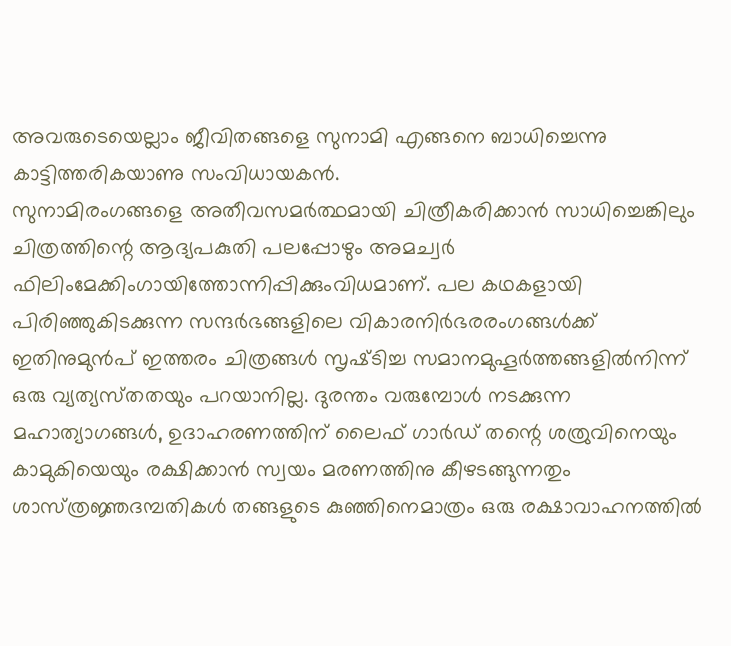അവരുടെയെല്ലാം ജീവിതങ്ങളെ സുനാമി എങ്ങനെ ബാധിച്ചെന്നു കാട്ടിത്തരികയാണു സംവിധായകന്‍.
സുനാമിരംഗങ്ങളെ അതീവസമര്‍ത്ഥമായി ചിത്രീകരിക്കാന്‍ സാധിച്ചെങ്കിലും ചിത്രത്തിന്റെ ആദ്യപകുതി പലപ്പോഴും അമച്വര്‍ ഫിലിംമേക്കിംഗായിത്തോന്നിപ്പിക്കുംവിധമാണ്‌. പല കഥകളായി പിരിഞ്ഞുകിടക്കുന്ന സന്ദര്‍ഭങ്ങളിലെ വികാരനിര്‍ഭരരംഗങ്ങള്‍ക്ക്‌ ഇതിനുമുന്‍പ്‌ ഇത്തരം ചിത്രങ്ങള്‍ സൃഷ്‌ടിച്ച സമാനമുഹൂര്‍ത്തങ്ങളില്‍നിന്ന്‌ ഒരു വ്യത്യസ്‌തതയും പറയാനില്ല. ദുരന്തം വരുമ്പോള്‍ നടക്കുന്ന മഹാത്യാഗങ്ങള്‍, ഉദാഹരണത്തിന്‌ ലൈഫ്‌ ഗാര്‍ഡ്‌ തന്റെ ശത്രുവിനെയും കാമുകിയെയും രക്ഷിക്കാന്‍ സ്വയം മരണത്തിനു കീഴടങ്ങുന്നതും ശാസ്‌ത്രജ്ഞദമ്പതികള്‍ തങ്ങളുടെ കുഞ്ഞിനെമാത്രം ഒരു രക്ഷാവാഹനത്തില്‍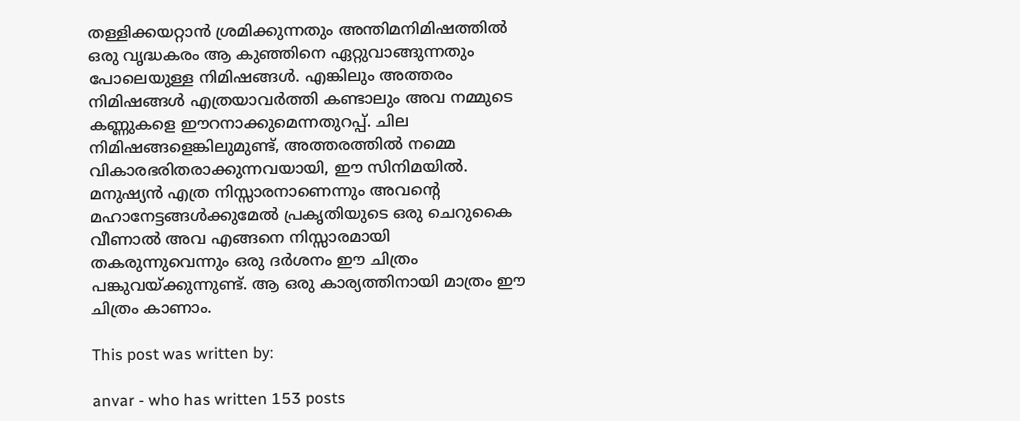തള്ളിക്കയറ്റാന്‍ ശ്രമിക്കുന്നതും അന്തിമനിമിഷത്തില്‍ ഒരു വൃദ്ധകരം ആ കുഞ്ഞിനെ ഏറ്റുവാങ്ങുന്നതും പോലെയുള്ള നിമിഷങ്ങള്‍. എങ്കിലും അത്തരം നിമിഷങ്ങള്‍ എത്രയാവര്‍ത്തി കണ്ടാലും അവ നമ്മുടെ കണ്ണുകളെ ഈറനാക്കുമെന്നതുറപ്പ്‌. ചില നിമിഷങ്ങളെങ്കിലുമുണ്ട്‌, അത്തരത്തില്‍ നമ്മെ വികാരഭരിതരാക്കുന്നവയായി, ഈ സിനിമയില്‍.
മനുഷ്യന്‍ എത്ര നിസ്സാരനാണെന്നും അവന്റെ മഹാനേട്ടങ്ങള്‍ക്കുമേല്‍ പ്രകൃതിയുടെ ഒരു ചെറുകൈ വീണാല്‍ അവ എങ്ങനെ നിസ്സാരമായി തകരുന്നുവെന്നും ഒരു ദര്‍ശനം ഈ ചിത്രം പങ്കുവയ്‌ക്കുന്നുണ്ട്‌. ആ ഒരു കാര്യത്തിനായി മാത്രം ഈ ചിത്രം കാണാം.

This post was written by:

anvar - who has written 153 posts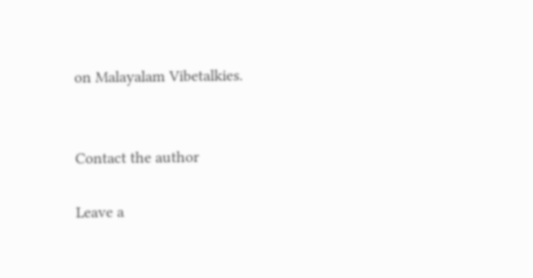on Malayalam Vibetalkies.


Contact the author

Leave a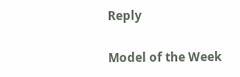Reply

Model of the Week